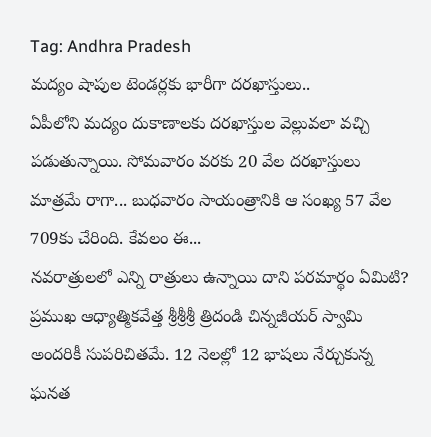Tag: Andhra Pradesh
మద్యం షాపుల టెండర్లకు భారీగా దరఖాస్తులు..
ఏపీలోని మద్యం దుకాణాలకు దరఖాస్తుల వెల్లువలా వచ్చి పడుతున్నాయి. సోమవారం వరకు 20 వేల దరఖాస్తులు మాత్రమే రాగా... బుధవారం సాయంత్రానికి ఆ సంఖ్య 57 వేల 709కు చేరింది. కేవలం ఈ...
నవరాత్రులలో ఎన్ని రాత్రులు ఉన్నాయి దాని పరమార్థం ఏమిటి?
ప్రముఖ ఆధ్యాత్మికవేత్త శ్రీశ్రీశ్రీ త్రిదండి చిన్నజీయర్ స్వామి అందరికీ సుపరిచితమే. 12 నెలల్లో 12 భాషలు నేర్చుకున్న ఘనత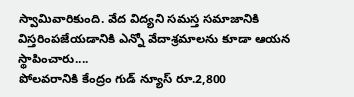స్వామివారికుంది. వేద విద్యని సమస్త సమాజానికి విస్తరింపజేయడానికి ఎన్నో వేదాశ్రమాలను కూడా ఆయన స్థాపించారు....
పోలవరానికి కేంద్రం గుడ్ న్యూస్ రూ.2,800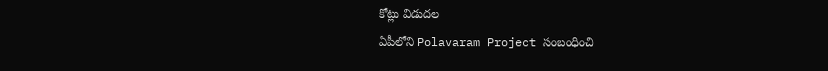కోట్లు విడుదల
ఏపీలోని Polavaram Project సంబంధించి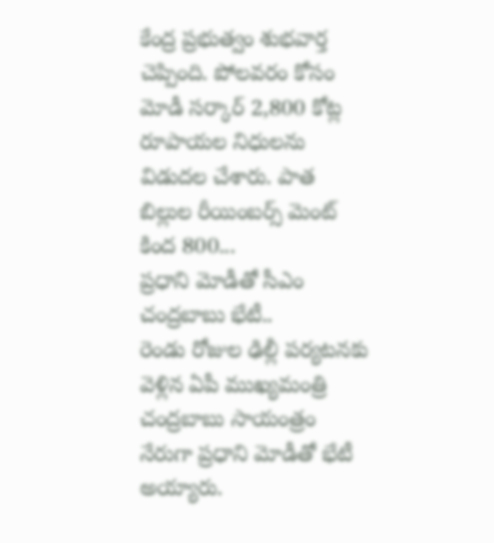కేంద్ర ప్రభుత్వం శుభవార్త చెప్పింది. పోలవరం కోసం మోడీ సర్కార్ 2,800 కోట్ల రూపాయల నిధులను విడుదల చేశారు. పాత బిల్లుల రీయింబర్స్ మెంట్ కింద 800...
ప్రధాని మోడీతో సీఎం చంద్రబాబు భేటీ..
రెండు రోజుల ఢిల్లీ పర్యటనకు వెళ్లిన ఏపీ ముఖ్యమంత్రి చంద్రబాబు సాయంత్రం నేరుగా ప్రధాని మోడీతో భేటీ అయ్యారు.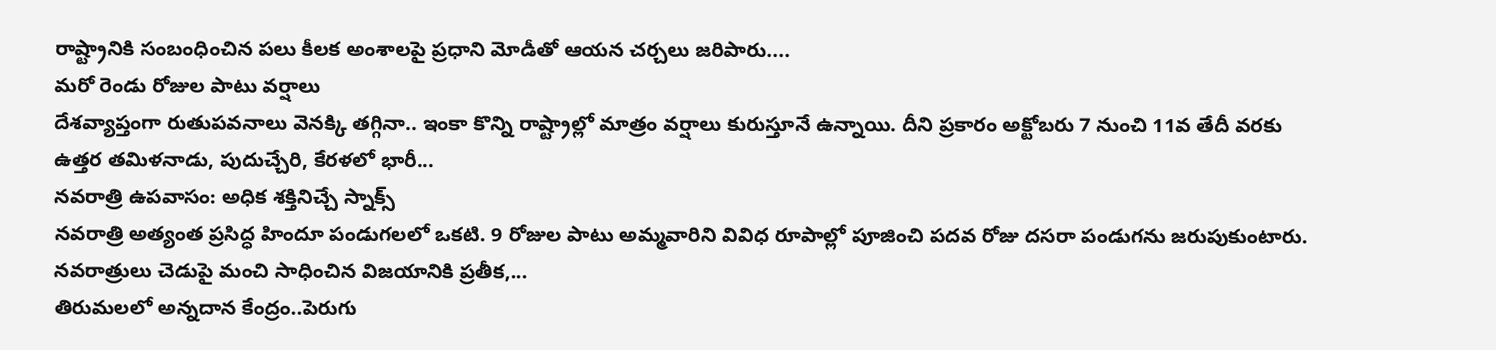రాష్ట్రానికి సంబంధించిన పలు కీలక అంశాలపై ప్రధాని మోడీతో ఆయన చర్చలు జరిపారు....
మరో రెండు రోజుల పాటు వర్షాలు
దేశవ్యాప్తంగా రుతుపవనాలు వెనక్కి తగ్గినా.. ఇంకా కొన్ని రాష్ట్రాల్లో మాత్రం వర్షాలు కురుస్తూనే ఉన్నాయి. దీని ప్రకారం అక్టోబరు 7 నుంచి 11వ తేదీ వరకు ఉత్తర తమిళనాడు, పుదుచ్చేరి, కేరళలో భారీ...
నవరాత్రి ఉపవాసం: అధిక శక్తినిచ్చే స్నాక్స్
నవరాత్రి అత్యంత ప్రసిద్ధ హిందూ పండుగలలో ఒకటి. 9 రోజుల పాటు అమ్మవారిని వివిధ రూపాల్లో పూజించి పదవ రోజు దసరా పండుగను జరుపుకుంటారు. నవరాత్రులు చెడుపై మంచి సాధించిన విజయానికి ప్రతీక,...
తిరుమలలో అన్నదాన కేంద్రం..పెరుగు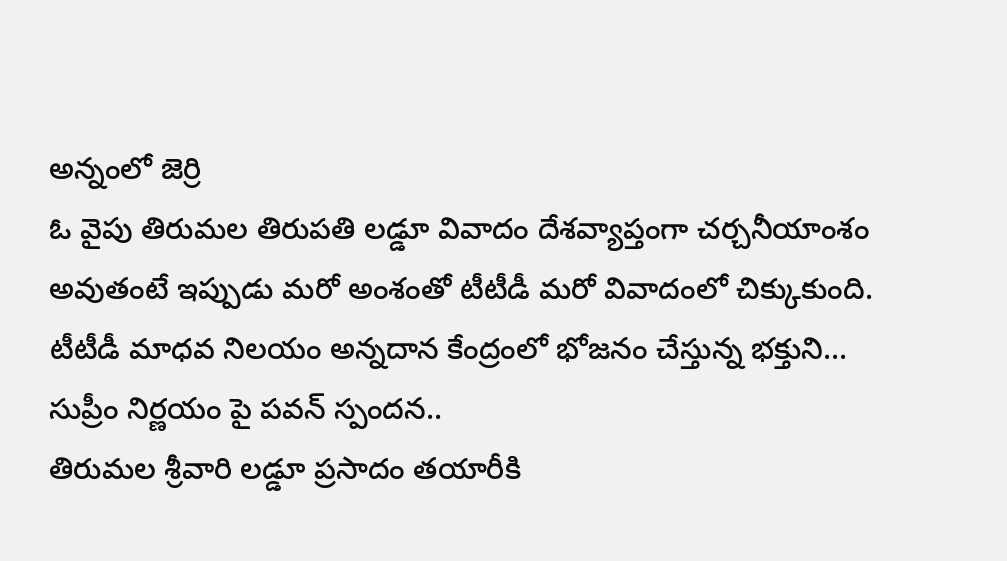అన్నంలో జెర్రి
ఓ వైపు తిరుమల తిరుపతి లడ్డూ వివాదం దేశవ్యాప్తంగా చర్చనీయాంశం అవుతంటే ఇప్పుడు మరో అంశంతో టీటీడీ మరో వివాదంలో చిక్కుకుంది. టీటీడీ మాధవ నిలయం అన్నదాన కేంద్రంలో భోజనం చేస్తున్న భక్తుని...
సుప్రీం నిర్ణయం పై పవన్ స్పందన..
తిరుమల శ్రీవారి లడ్డూ ప్రసాదం తయారీకి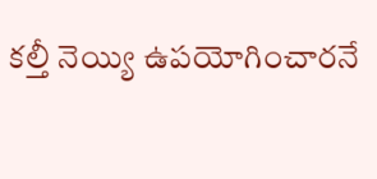కల్తీ నెయ్యి ఉపయోగించారనే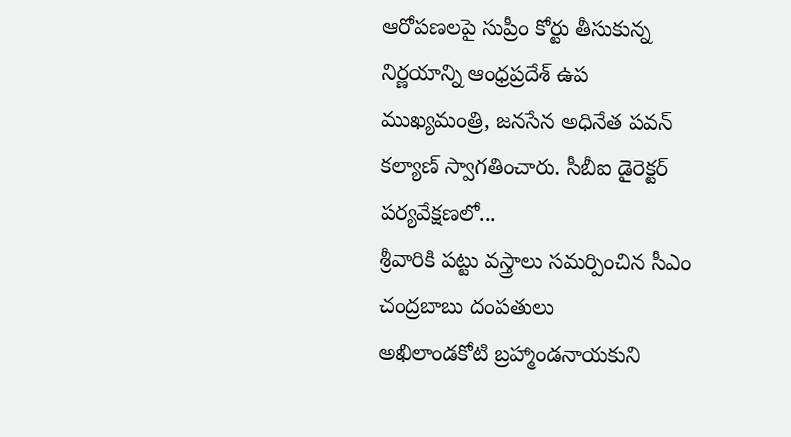ఆరోపణలపై సుప్రీం కోర్టు తీసుకున్న నిర్ణయాన్ని ఆంధ్రప్రదేశ్ ఉప ముఖ్యమంత్రి, జనసేన అధినేత పవన్ కల్యాణ్ స్వాగతించారు. సీబీఐ డైరెక్టర్ పర్యవేక్షణలో...
శ్రీవారికి పట్టు వస్త్రాలు సమర్పించిన సీఎం చంద్రబాబు దంపతులు
అఖిలాండకోటి బ్రహ్మాండనాయకుని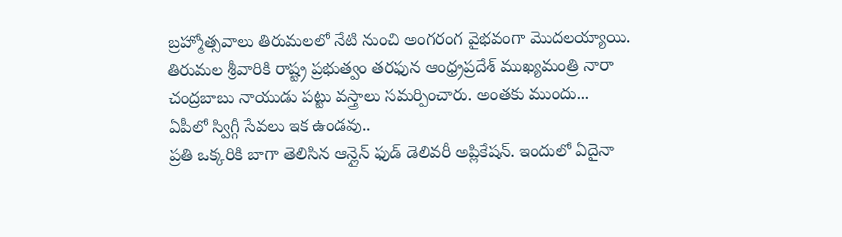బ్రహ్మోత్సవాలు తిరుమలలో నేటి నుంచి అంగరంగ వైభవంగా మొదలయ్యాయి. తిరుమల శ్రీవారికి రాష్ట్ర ప్రభుత్వం తరఫున ఆంధ్ర్రప్రదేశ్ ముఖ్యమంత్రి నారా చంద్రబాబు నాయుడు పట్టు వస్త్రాలు సమర్పించారు. అంతకు ముందు...
ఏపీలో స్విగ్గీ సేవలు ఇక ఉండవు..
ప్రతి ఒక్కరికి బాగా తెలిసిన ఆన్లైన్ ఫుడ్ డెలివరీ అప్లికేషన్. ఇందులో ఏదైనా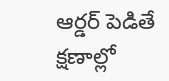ఆర్డర్ పెడితే క్షణాల్లో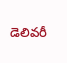డెలివరీ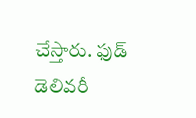చేస్తారు. ఫుడ్ డెలివరీ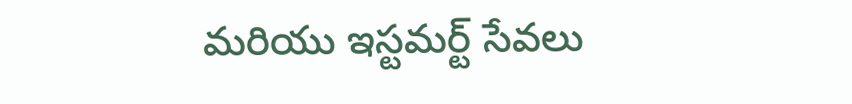మరియు ఇస్టమర్ట్ సేవలు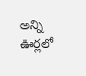అన్ని ఊర్లలో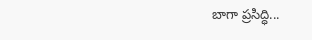బాగా ప్రసిద్ధి...